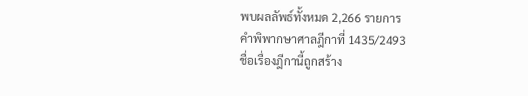พบผลลัพธ์ทั้งหมด 2,266 รายการ
คำพิพากษาศาลฎีกาที่ 1435/2493
ชื่อเรื่องฎีกานี้ถูกสร้าง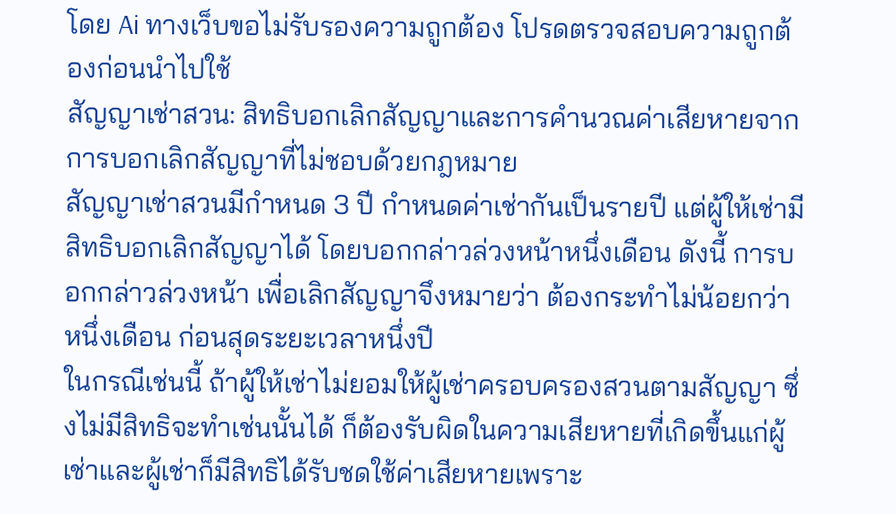โดย Ai ทางเว็บขอไม่รับรองความถูกต้อง โปรดตรวจสอบความถูกต้องก่อนนำไปใช้
สัญญาเช่าสวน: สิทธิบอกเลิกสัญญาและการคำนวณค่าเสียหายจากการบอกเลิกสัญญาที่ไม่ชอบด้วยกฎหมาย
สัญญาเช่าสวนมีกำหนด 3 ปี กำหนดค่าเช่ากันเป็นรายปี แต่ผู้ให้เช่ามีสิทธิบอกเลิกสัญญาได้ โดยบอกกล่าวล่วงหน้าหนึ่งเดือน ดังนี้ การบอกกล่าวล่วงหน้า เพื่อเลิกสัญญาจึงหมายว่า ต้องกระทำไม่น้อยกว่าหนึ่งเดือน ก่อนสุดระยะเวลาหนึ่งปี
ในกรณีเช่นนี้ ถ้าผู้ให้เช่าไม่ยอมให้ผู้เช่าครอบครองสวนตามสัญญา ซึ่งไม่มีสิทธิจะทำเช่นนั้นได้ ก็ต้องรับผิดในความเสียหายที่เกิดขึ้นแก่ผู้เช่าและผู้เช่าก็มีสิทธิได้รับชดใช้ค่าเสียหายเพราะ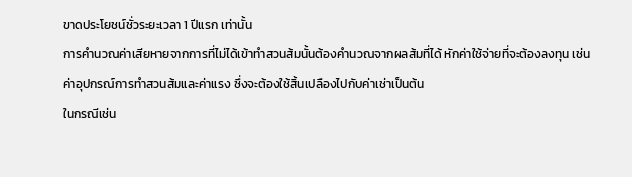ขาดประโยชน์ชั่วระยะเวลา 1 ปีแรก เท่านั้น
การคำนวณค่าเสียหายจากการที่ไม่ได้เข้าทำสวนส้มนั้นต้องคำนวณจากผลส้มที่ได้ หักค่าใช้จ่ายที่จะต้องลงทุน เช่น ค่าอุปกรณ์การทำสวนส้มและค่าแรง ซึ่งจะต้องใช้สิ้นเปลืองไปกับค่าเช่าเป็นต้น
ในกรณีเช่น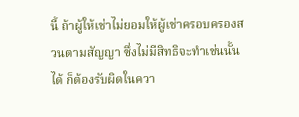นี้ ถ้าผู้ให้เช่าไม่ยอมให้ผู้เช่าครอบครองสวนตามสัญญา ซึ่งไม่มีสิทธิจะทำเช่นนั้นได้ ก็ต้องรับผิดในควา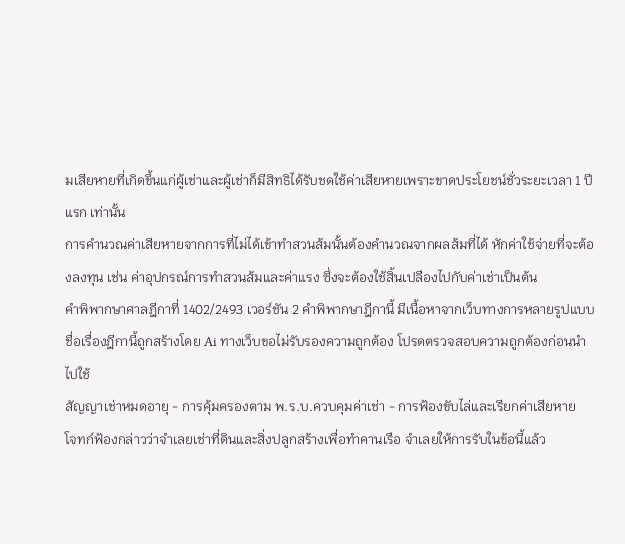มเสียหายที่เกิดขึ้นแก่ผู้เช่าและผู้เช่าก็มีสิทธิได้รับชดใช้ค่าเสียหายเพราะขาดประโยชน์ชั่วระยะเวลา 1 ปีแรก เท่านั้น
การคำนวณค่าเสียหายจากการที่ไม่ได้เข้าทำสวนส้มนั้นต้องคำนวณจากผลส้มที่ได้ หักค่าใช้จ่ายที่จะต้องลงทุน เช่น ค่าอุปกรณ์การทำสวนส้มและค่าแรง ซึ่งจะต้องใช้สิ้นเปลืองไปกับค่าเช่าเป็นต้น
คำพิพากษาศาลฎีกาที่ 1402/2493 เวอร์ชัน 2 คำพิพากษาฎีกานี้ มีเนื้อหาจากเว็บทางการหลายรูปแบบ
ชื่อเรื่องฎีกานี้ถูกสร้างโดย Ai ทางเว็บขอไม่รับรองความถูกต้อง โปรดตรวจสอบความถูกต้องก่อนนำไปใช้
สัญญาเช่าหมดอายุ - การคุ้มครองตาม พ.ร.บ.ควบคุมค่าเช่า - การฟ้องขับไล่และเรียกค่าเสียหาย
โจทก์ฟ้องกล่าวว่าจำเลยเช่าที่ดินและสิ่งปลูกสร้างเพื่อทำคานเรือ จำเลยให้การรับในข้อนี้แล้ว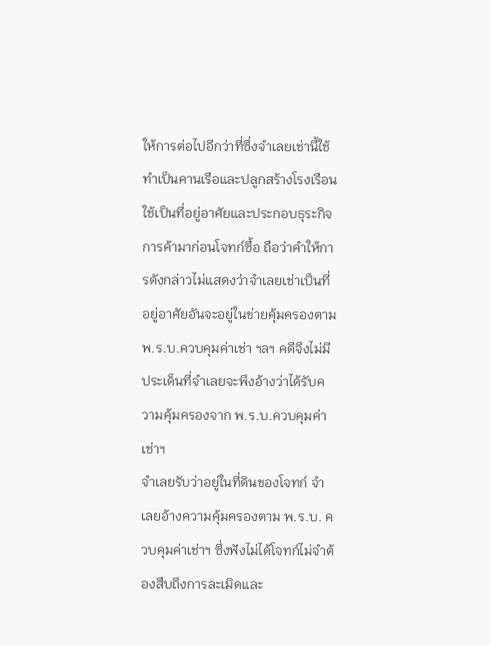ให้การต่อไปอีกว่าที่ซึ่งจำเลยเช่านี้ใช้ทำเป็นคานเรือและปลูกสร้างโรงเรือน ใช้เป็นที่อยู่อาศัยและประกอบธุระกิจการค้ามาก่อนโจทก์ซื้อ ถือว่าคำให้การดังกล่าวไม่แสดงว่าจำเลยเช่าเป็นที่อยู่อาศัยอันจะอยู่ในข่ายคุ้มครองตาม พ.ร.บ.ควบคุมค่าเช่า ฯลฯ คดีจึงไม่มีประเด็นที่จำเลยจะพึงอ้างว่าได้รับความคุ้มครองจาก พ.ร.บ.ควบคุมค่าเช่าฯ
จำเลยรับว่าอยู่ในที่ดินของโจทก์ จำเลยอ้างความคุ้มครองตาม พ.ร.บ. ควบคุมค่าเช่าฯ ซึ่งฟังไม่ได้โจทก์ไม่จำต้องสืบถึงการละเมิดและ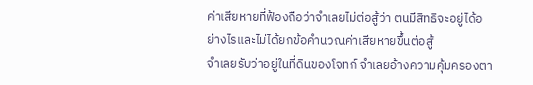ค่าเสียหายที่ฟ้องถือว่าจำเลยไม่ต่อสู้ว่า ตนมีสิทธิจะอยู่ได้อย่างไรและไม่ได้ยกข้อคำนวณค่าเสียหายขึ้นต่อสู้
จำเลยรับว่าอยู่ในที่ดินของโจทก์ จำเลยอ้างความคุ้มครองตา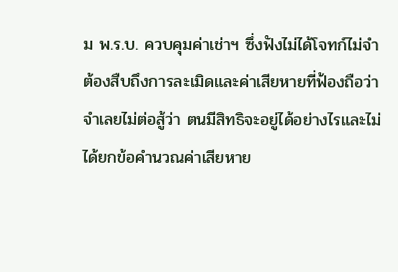ม พ.ร.บ. ควบคุมค่าเช่าฯ ซึ่งฟังไม่ได้โจทก์ไม่จำต้องสืบถึงการละเมิดและค่าเสียหายที่ฟ้องถือว่าจำเลยไม่ต่อสู้ว่า ตนมีสิทธิจะอยู่ได้อย่างไรและไม่ได้ยกข้อคำนวณค่าเสียหาย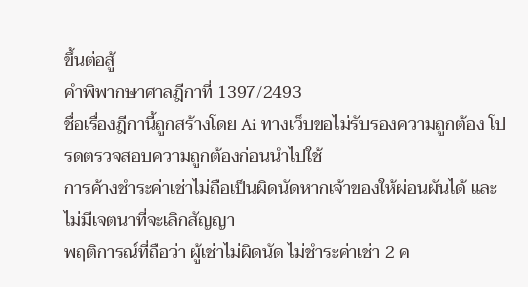ขึ้นต่อสู้
คำพิพากษาศาลฎีกาที่ 1397/2493
ชื่อเรื่องฎีกานี้ถูกสร้างโดย Ai ทางเว็บขอไม่รับรองความถูกต้อง โปรดตรวจสอบความถูกต้องก่อนนำไปใช้
การค้างชำระค่าเช่าไม่ถือเป็นผิดนัดหากเจ้าของให้ผ่อนผันได้ และไม่มีเจตนาที่จะเลิกสัญญา
พฤติการณ์ที่ถือว่า ผู้เช่าไม่ผิดนัด ไม่ชำระค่าเช่า 2 ค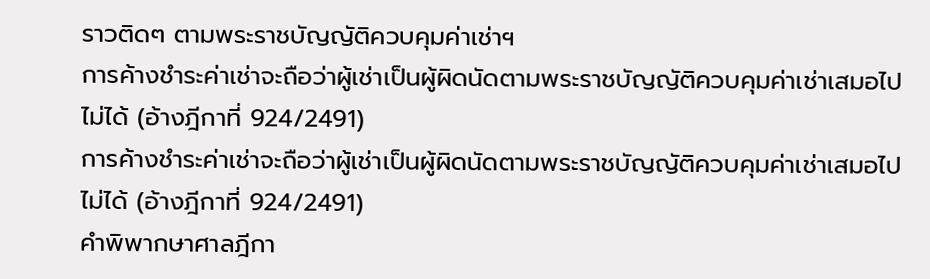ราวติดๆ ตามพระราชบัญญัติควบคุมค่าเช่าฯ
การค้างชำระค่าเช่าจะถือว่าผู้เช่าเป็นผู้ผิดนัดตามพระราชบัญญัติควบคุมค่าเช่าเสมอไปไม่ได้ (อ้างฎีกาที่ 924/2491)
การค้างชำระค่าเช่าจะถือว่าผู้เช่าเป็นผู้ผิดนัดตามพระราชบัญญัติควบคุมค่าเช่าเสมอไปไม่ได้ (อ้างฎีกาที่ 924/2491)
คำพิพากษาศาลฎีกา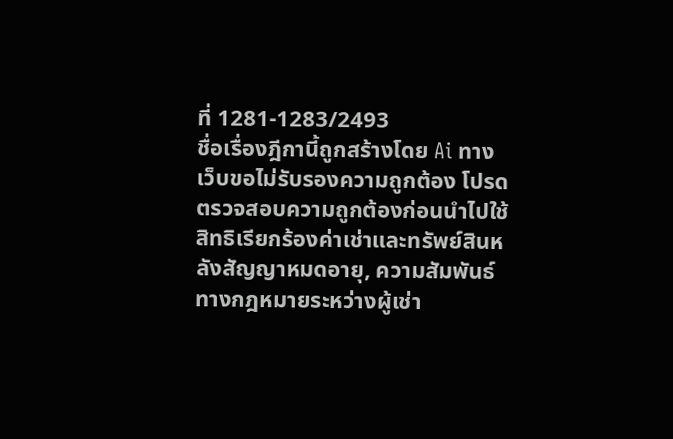ที่ 1281-1283/2493
ชื่อเรื่องฎีกานี้ถูกสร้างโดย Ai ทางเว็บขอไม่รับรองความถูกต้อง โปรดตรวจสอบความถูกต้องก่อนนำไปใช้
สิทธิเรียกร้องค่าเช่าและทรัพย์สินหลังสัญญาหมดอายุ, ความสัมพันธ์ทางกฎหมายระหว่างผู้เช่า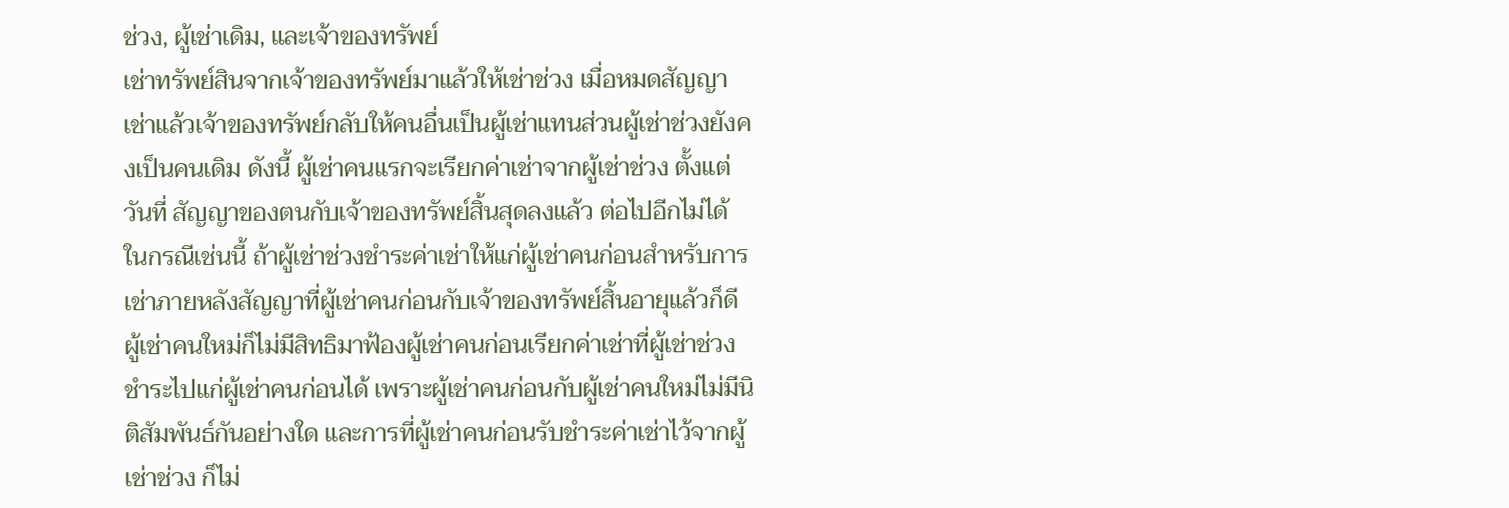ช่วง, ผู้เช่าเดิม, และเจ้าของทรัพย์
เช่าทรัพย์สินจากเจ้าของทรัพย์มาแล้วให้เช่าช่วง เมื่อหมดสัญญาเช่าแล้วเจ้าของทรัพย์กลับให้คนอื่นเป็นผู้เช่าแทนส่วนผู้เช่าช่วงยังคงเป็นคนเดิม ดังนี้ ผู้เช่าคนแรกจะเรียกค่าเช่าจากผู้เช่าช่วง ตั้งแต่วันที่ สัญญาของตนกับเจ้าของทรัพย์สิ้นสุดลงแล้ว ต่อไปอีกไม่ได้
ในกรณีเช่นนี้ ถ้าผู้เช่าช่วงชำระค่าเช่าให้แก่ผู้เช่าคนก่อนสำหรับการเช่าภายหลังสัญญาที่ผู้เช่าคนก่อนกับเจ้าของทรัพย์สิ้นอายุแล้วก็ดี ผู้เช่าคนใหม่ก็ไม่มีสิทธิมาฟ้องผู้เช่าคนก่อนเรียกค่าเช่าที่ผู้เช่าช่วงชำระไปแก่ผู้เช่าคนก่อนได้ เพราะผู้เช่าคนก่อนกับผู้เช่าคนใหม่ไม่มีนิติสัมพันธ์กันอย่างใด และการที่ผู้เช่าคนก่อนรับชำระค่าเช่าไว้จากผู้เช่าช่วง ก็ไม่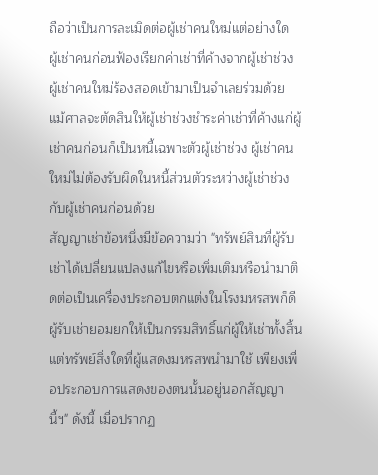ถือว่าเป็นการละเมิดต่อผู้เช่าคนใหม่แต่อย่างใด
ผู้เช่าคนก่อนฟ้องเรียกค่าเช่าที่ค้างจากผู้เช่าช่วง ผู้เช่าคนใหม่ร้องสอดเข้ามาเป็นจำเลยร่วมด้วย แม้ศาลจะตัดสินให้ผู้เช่าช่วงชำระค่าเช่าที่ค้างแก่ผู้เช่าคนก่อนก็เป็นหนี้เฉพาะตัวผู้เช่าช่วง ผู้เช่าคนใหม่ไม่ต้องรับผิดในหนี้ส่วนตัวระหว่างผู้เช่าช่วงกับผู้เช่าคนก่อนด้วย
สัญญาเช่าข้อหนึ่งมีข้อความว่า "ทรัพย์สินที่ผู้รับเช่าได้เปลี่ยนแปลงแก้ไขหรือเพิ่มเติมหรือนำมาติดต่อเป็นเครื่องประกอบตกแต่งในโรงมหรสพก็ดี ผู้รับเช่ายอมยกให้เป็นกรรมสิทธิ์แก่ผู้ให้เช่าทั้งสิ้น แต่ทรัพย์สิ่งใดที่ผู้แสดงมหรสพนำมาใช้ เพียงเพื่อประกอบการแสดงของตนนั้นอยู่นอกสัญญานี้ฯ" ดังนี้ เมื่อปรากฏ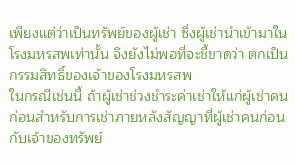เพียงแต่ว่าเป็นทรัพย์ของผู้เช่า ซึ่งผู้เช่านำเข้ามาในโรงมหรสพเท่านั้น จึงยังไม่พอที่จะชี้ขาดว่า ตกเป็นกรรมสิทธิ์ของเจ้าของโรงมหรสพ
ในกรณีเช่นนี้ ถ้าผู้เช่าช่วงชำระค่าเช่าให้แก่ผู้เช่าคนก่อนสำหรับการเช่าภายหลังสัญญาที่ผู้เช่าคนก่อนกับเจ้าของทรัพย์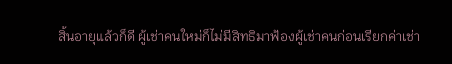สิ้นอายุแล้วก็ดี ผู้เช่าคนใหม่ก็ไม่มีสิทธิมาฟ้องผู้เช่าคนก่อนเรียกค่าเช่า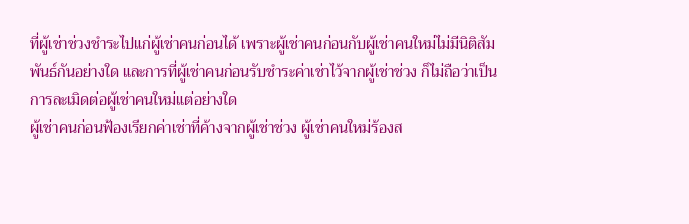ที่ผู้เช่าช่วงชำระไปแก่ผู้เช่าคนก่อนได้ เพราะผู้เช่าคนก่อนกับผู้เช่าคนใหม่ไม่มีนิติสัมพันธ์กันอย่างใด และการที่ผู้เช่าคนก่อนรับชำระค่าเช่าไว้จากผู้เช่าช่วง ก็ไม่ถือว่าเป็นการละเมิดต่อผู้เช่าคนใหม่แต่อย่างใด
ผู้เช่าคนก่อนฟ้องเรียกค่าเช่าที่ค้างจากผู้เช่าช่วง ผู้เช่าคนใหม่ร้องส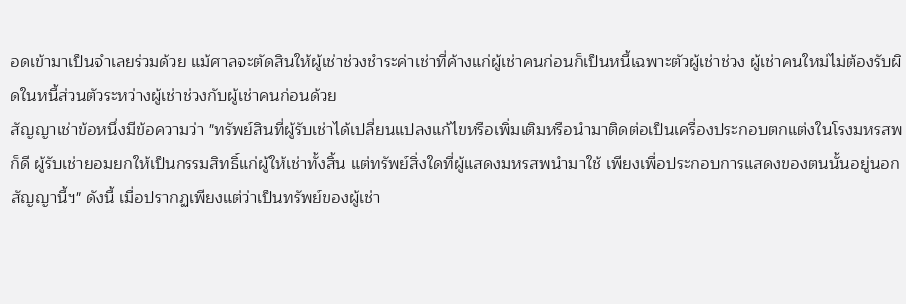อดเข้ามาเป็นจำเลยร่วมด้วย แม้ศาลจะตัดสินให้ผู้เช่าช่วงชำระค่าเช่าที่ค้างแก่ผู้เช่าคนก่อนก็เป็นหนี้เฉพาะตัวผู้เช่าช่วง ผู้เช่าคนใหม่ไม่ต้องรับผิดในหนี้ส่วนตัวระหว่างผู้เช่าช่วงกับผู้เช่าคนก่อนด้วย
สัญญาเช่าข้อหนึ่งมีข้อความว่า "ทรัพย์สินที่ผู้รับเช่าได้เปลี่ยนแปลงแก้ไขหรือเพิ่มเติมหรือนำมาติดต่อเป็นเครื่องประกอบตกแต่งในโรงมหรสพก็ดี ผู้รับเช่ายอมยกให้เป็นกรรมสิทธิ์แก่ผู้ให้เช่าทั้งสิ้น แต่ทรัพย์สิ่งใดที่ผู้แสดงมหรสพนำมาใช้ เพียงเพื่อประกอบการแสดงของตนนั้นอยู่นอกสัญญานี้ฯ" ดังนี้ เมื่อปรากฏเพียงแต่ว่าเป็นทรัพย์ของผู้เช่า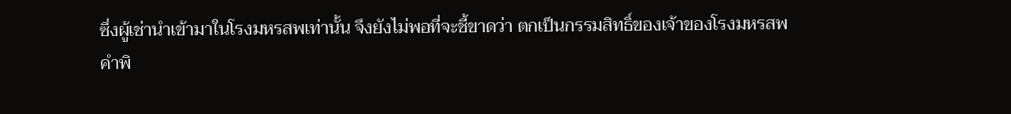ซึ่งผู้เช่านำเข้ามาในโรงมหรสพเท่านั้น จึงยังไม่พอที่จะชี้ขาดว่า ตกเป็นกรรมสิทธิ์ของเจ้าของโรงมหรสพ
คำพิ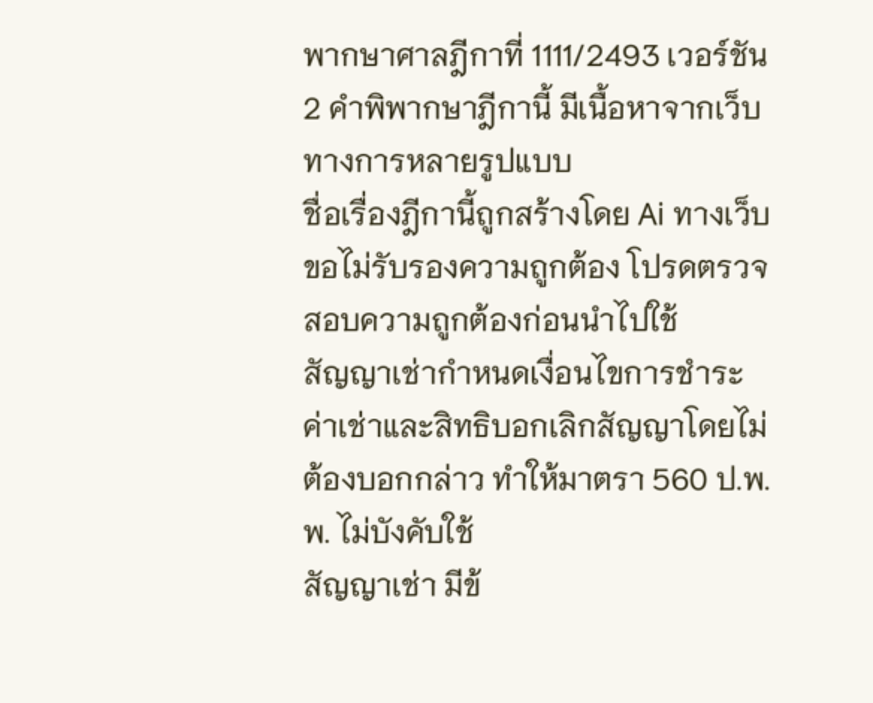พากษาศาลฎีกาที่ 1111/2493 เวอร์ชัน 2 คำพิพากษาฎีกานี้ มีเนื้อหาจากเว็บทางการหลายรูปแบบ
ชื่อเรื่องฎีกานี้ถูกสร้างโดย Ai ทางเว็บขอไม่รับรองความถูกต้อง โปรดตรวจสอบความถูกต้องก่อนนำไปใช้
สัญญาเช่ากำหนดเงื่อนไขการชำระค่าเช่าและสิทธิบอกเลิกสัญญาโดยไม่ต้องบอกกล่าว ทำให้มาตรา 560 ป.พ.พ. ไม่บังคับใช้
สัญญาเช่า มีข้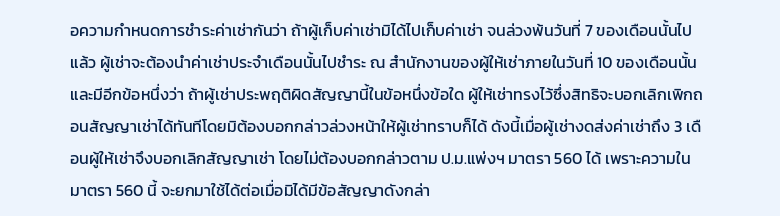อความกำหนดการชำระค่าเช่ากันว่า ถ้าผู้เก็บค่าเช่ามิได้ไปเก็บค่าเช่า จนล่วงพ้นวันที่ 7 ของเดือนนั้นไปแล้ว ผู้เช่าจะต้องนำค่าเช่าประจำเดือนนั้นไปชำระ ณ สำนักงานของผู้ให้เช่าภายในวันที่ 10 ของเดือนนั้น และมีอีกข้อหนึ่งว่า ถ้าผู้เช่าประพฤติผิดสัญญานี้ในข้อหนึ่งข้อใด ผู้ให้เช่าทรงไว้ซึ่งสิทธิจะบอกเลิกเพิกถอนสัญญาเช่าได้ทันทีโดยมิต้องบอกกล่าวล่วงหน้าให้ผู้เช่าทราบก็ได้ ดังนี้เมื่อผู้เช่างดส่งค่าเช่าถึง 3 เดือนผู้ให้เช่าจึงบอกเลิกสัญญาเช่า โดยไม่ต้องบอกกล่าวตาม ป.ม.แพ่งฯ มาตรา 560 ได้ เพราะความในมาตรา 560 นี้ จะยกมาใช้ได้ต่อเมื่อมิได้มีข้อสัญญาดังกล่า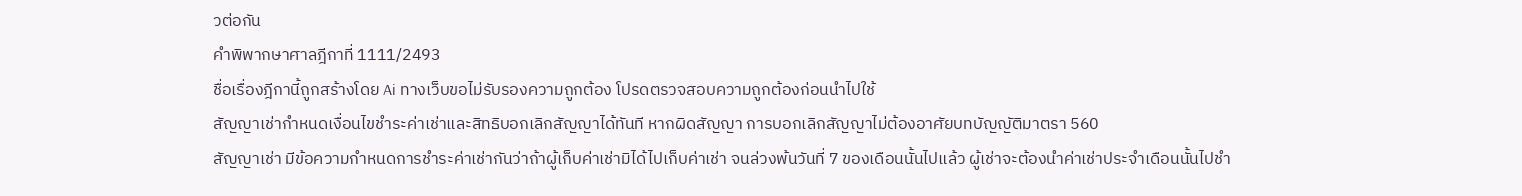วต่อกัน
คำพิพากษาศาลฎีกาที่ 1111/2493
ชื่อเรื่องฎีกานี้ถูกสร้างโดย Ai ทางเว็บขอไม่รับรองความถูกต้อง โปรดตรวจสอบความถูกต้องก่อนนำไปใช้
สัญญาเช่ากำหนดเงื่อนไขชำระค่าเช่าและสิทธิบอกเลิกสัญญาได้ทันที หากผิดสัญญา การบอกเลิกสัญญาไม่ต้องอาศัยบทบัญญัติมาตรา 560
สัญญาเช่า มีข้อความกำหนดการชำระค่าเช่ากันว่าถ้าผู้เก็บค่าเช่ามิได้ไปเก็บค่าเช่า จนล่วงพ้นวันที่ 7 ของเดือนนั้นไปแล้ว ผู้เช่าจะต้องนำค่าเช่าประจำเดือนนั้นไปชำ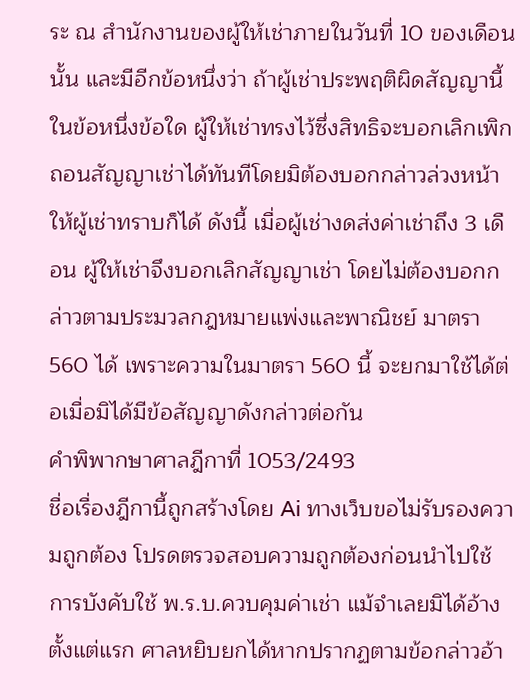ระ ณ สำนักงานของผู้ให้เช่าภายในวันที่ 10 ของเดือนนั้น และมีอีกข้อหนึ่งว่า ถ้าผู้เช่าประพฤติผิดสัญญานี้ในข้อหนึ่งข้อใด ผู้ให้เช่าทรงไว้ซึ่งสิทธิจะบอกเลิกเพิกถอนสัญญาเช่าได้ทันทีโดยมิต้องบอกกล่าวล่วงหน้าให้ผู้เช่าทราบก็ได้ ดังนี้ เมื่อผู้เช่างดส่งค่าเช่าถึง 3 เดือน ผู้ให้เช่าจึงบอกเลิกสัญญาเช่า โดยไม่ต้องบอกกล่าวตามประมวลกฎหมายแพ่งและพาณิชย์ มาตรา 560 ได้ เพราะความในมาตรา 560 นี้ จะยกมาใช้ได้ต่อเมื่อมิได้มีข้อสัญญาดังกล่าวต่อกัน
คำพิพากษาศาลฎีกาที่ 1053/2493
ชื่อเรื่องฎีกานี้ถูกสร้างโดย Ai ทางเว็บขอไม่รับรองความถูกต้อง โปรดตรวจสอบความถูกต้องก่อนนำไปใช้
การบังคับใช้ พ.ร.บ.ควบคุมค่าเช่า แม้จำเลยมิได้อ้างตั้งแต่แรก ศาลหยิบยกได้หากปรากฏตามข้อกล่าวอ้า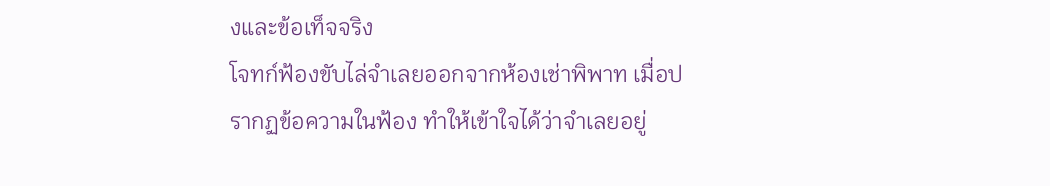งและข้อเท็จจริง
โจทก์ฟ้องขับไล่จำเลยออกจากห้องเช่าพิพาท เมื่อปรากฏข้อความในฟ้อง ทำให้เข้าใจได้ว่าจำเลยอยู่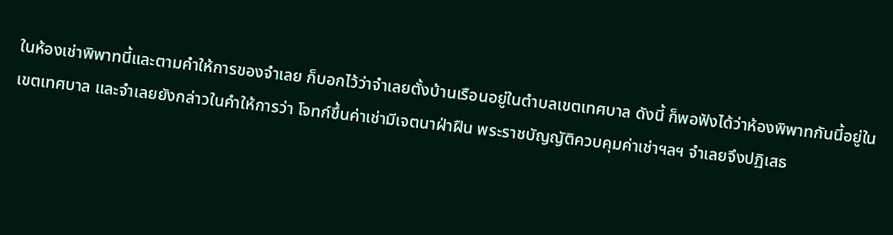ในห้องเช่าพิพาทนี้และตามคำให้การของจำเลย ก็บอกไว้ว่าจำเลยตั้งบ้านเรือนอยู่ในตำบลเขตเทศบาล ดังนี้ ก็พอฟังได้ว่าห้องพิพาทกันนี้อยู่ในเขตเทศบาล และจำเลยยังกล่าวในคำให้การว่า โจทก์ขึ้นค่าเช่ามีเจตนาฝ่าฝืน พระราชบัญญัติควบคุมค่าเช่าฯลฯ จำเลยจึงปฏิเสธ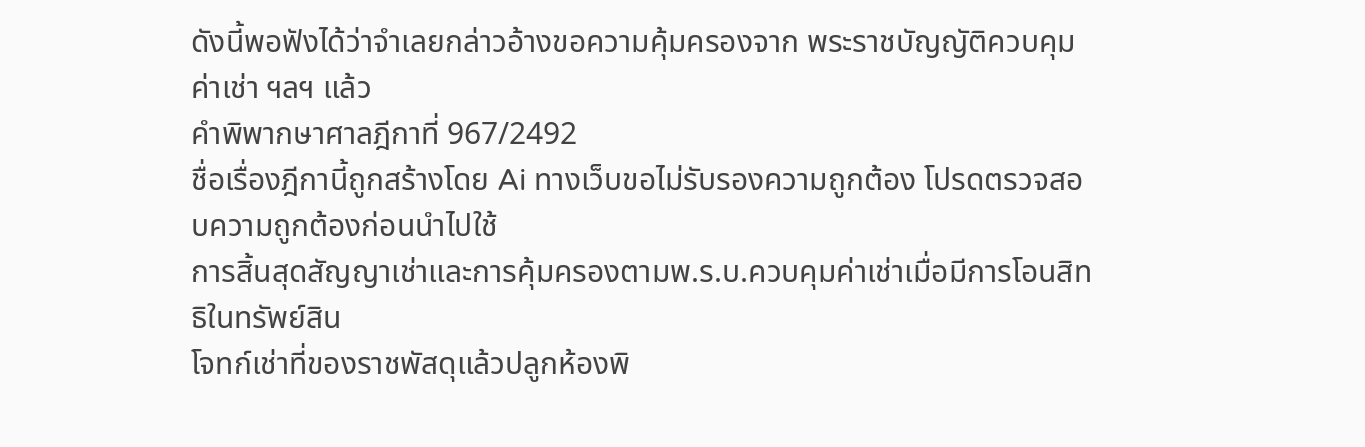ดังนี้พอฟังได้ว่าจำเลยกล่าวอ้างขอความคุ้มครองจาก พระราชบัญญัติควบคุมค่าเช่า ฯลฯ แล้ว
คำพิพากษาศาลฎีกาที่ 967/2492
ชื่อเรื่องฎีกานี้ถูกสร้างโดย Ai ทางเว็บขอไม่รับรองความถูกต้อง โปรดตรวจสอบความถูกต้องก่อนนำไปใช้
การสิ้นสุดสัญญาเช่าและการคุ้มครองตามพ.ร.บ.ควบคุมค่าเช่าเมื่อมีการโอนสิทธิในทรัพย์สิน
โจทก์เช่าที่ของราชพัสดุแล้วปลูกห้องพิ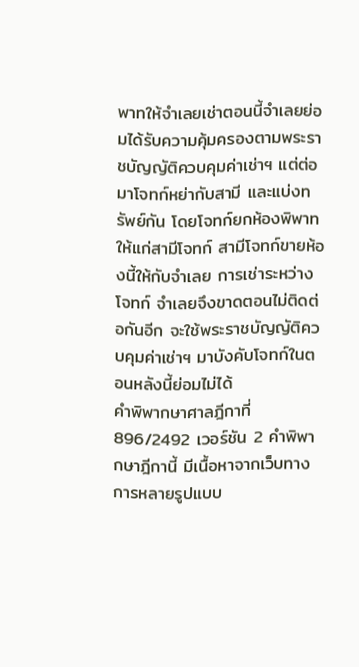พาทให้จำเลยเช่าตอนนี้จำเลยย่อมได้รับความคุ้มครองตามพระราชบัญญัติควบคุมค่าเช่าฯ แต่ต่อมาโจทก์หย่ากับสามี และแบ่งทรัพย์กัน โดยโจทก์ยกห้องพิพาทให้แก่สามีโจทก์ สามีโจทก์ขายห้องนี้ให้กับจำเลย การเช่าระหว่างโจทก์ จำเลยจึงขาดตอนไม่ติดต่อกันอีก จะใช้พระราชบัญญัติควบคุมค่าเช่าฯ มาบังคับโจทก์ในตอนหลังนี้ย่อมไม่ได้
คำพิพากษาศาลฎีกาที่ 896/2492 เวอร์ชัน 2 คำพิพากษาฎีกานี้ มีเนื้อหาจากเว็บทางการหลายรูปแบบ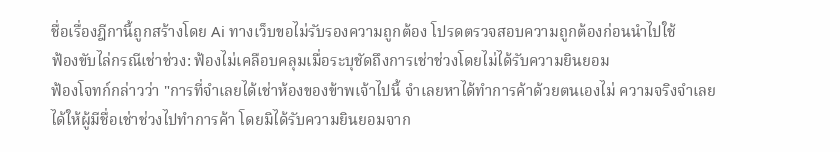ชื่อเรื่องฎีกานี้ถูกสร้างโดย Ai ทางเว็บขอไม่รับรองความถูกต้อง โปรดตรวจสอบความถูกต้องก่อนนำไปใช้
ฟ้องขับไล่กรณีเช่าช่วง: ฟ้องไม่เคลือบคลุมเมื่อระบุชัดถึงการเช่าช่วงโดยไม่ได้รับความยินยอม
ฟ้องโจทก์กล่าวว่า "การที่จำเลยได้เช่าห้องของข้าพเจ้าไปนี้ จำเลยหาได้ทำการค้าด้วยตนเองไม่ ความจริงจำเลยได้ให้ผู้มีชื่อเช่าช่วงไปทำการค้า โดยมิได้รับความยินยอมจาก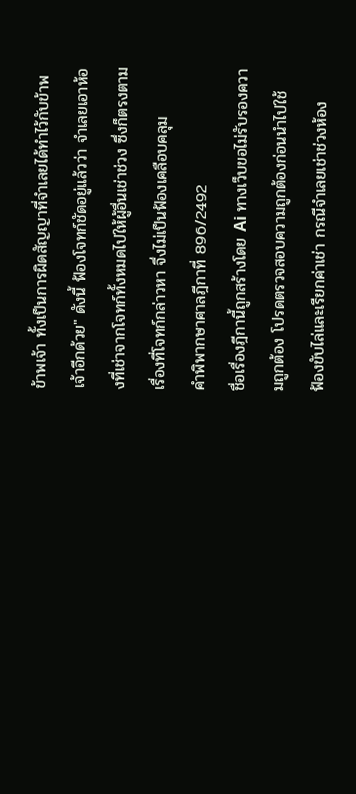ข้าพเจ้า ทั้งเป็นการผิดสัญญาที่จำเลยได้ทำไว้กับข้าพเจ้าอีกด้วย" ดังนี้ ฟ้องโจทก์ชัดอยู่แล้วว่า จำเลยเอาห้องที่เช่าจากโจทก์ทั้งหมดไปให้ผู้อื่นเช่าช่วง ซึ่งก็ตรงตามเรื่องที่โจทก์กล่าวหา จึ่งไม่เป็นฟ้องเคลือบคลุม
คำพิพากษาศาลฎีกาที่ 896/2492
ชื่อเรื่องฎีกานี้ถูกสร้างโดย Ai ทางเว็บขอไม่รับรองความถูกต้อง โปรดตรวจสอบความถูกต้องก่อนนำไปใช้
ฟ้องขับไล่และเรียกค่าเช่า กรณีจำเลยเช่าช่วงห้อง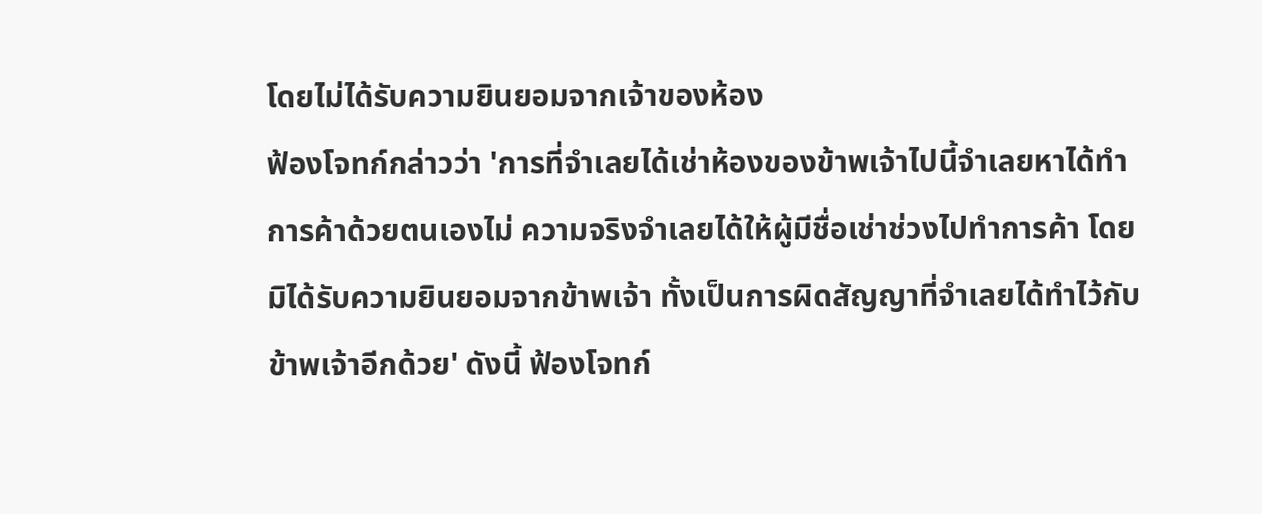โดยไม่ได้รับความยินยอมจากเจ้าของห้อง
ฟ้องโจทก์กล่าวว่า 'การที่จำเลยได้เช่าห้องของข้าพเจ้าไปนี้จำเลยหาได้ทำการค้าด้วยตนเองไม่ ความจริงจำเลยได้ให้ผู้มีชื่อเช่าช่วงไปทำการค้า โดยมิได้รับความยินยอมจากข้าพเจ้า ทั้งเป็นการผิดสัญญาที่จำเลยได้ทำไว้กับข้าพเจ้าอีกด้วย' ดังนี้ ฟ้องโจทก์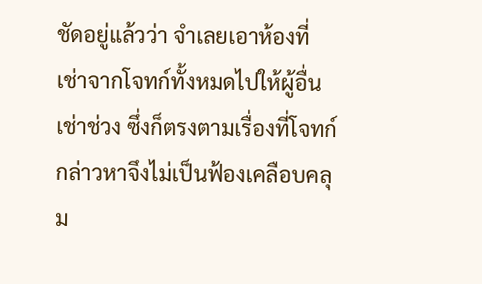ชัดอยู่แล้วว่า จำเลยเอาห้องที่เช่าจากโจทก์ทั้งหมดไปให้ผู้อื่นเช่าช่วง ซึ่งก็ตรงตามเรื่องที่โจทก์กล่าวหาจึงไม่เป็นฟ้องเคลือบคลุม